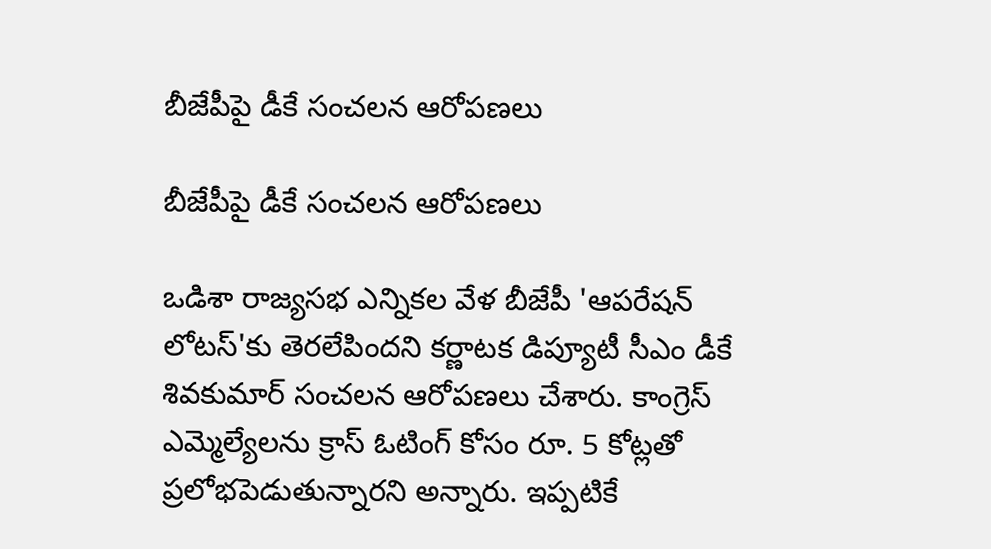బీజేపీపై డీకే సంచలన ఆరోపణలు

బీజేపీపై డీకే సంచలన ఆరోపణలు

ఒడిశా రాజ్యసభ ఎన్నికల వేళ బీజేపీ 'ఆపరేషన్ లోటస్'కు తెరలేపిందని కర్ణాటక డిప్యూటీ సీఎం డీకే శివకుమార్ సంచలన ఆరోపణలు చేశారు. కాంగ్రెస్ ఎమ్మెల్యేలను క్రాస్ ఓటింగ్ కోసం రూ. 5 కోట్లతో ప్రలోభపెడుతున్నారని అన్నారు. ఇప్పటికే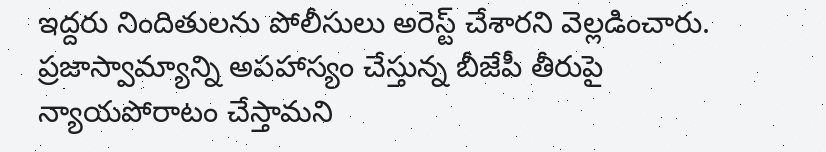ఇద్దరు నిందితులను పోలీసులు అరెస్ట్ చేశారని వెల్లడించారు. ప్రజాస్వామ్యాన్ని అపహాస్యం చేస్తున్న బీజేపీ తీరుపై న్యాయపోరాటం చేస్తామని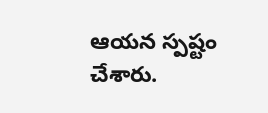ఆయన స్పష్టం చేశారు.